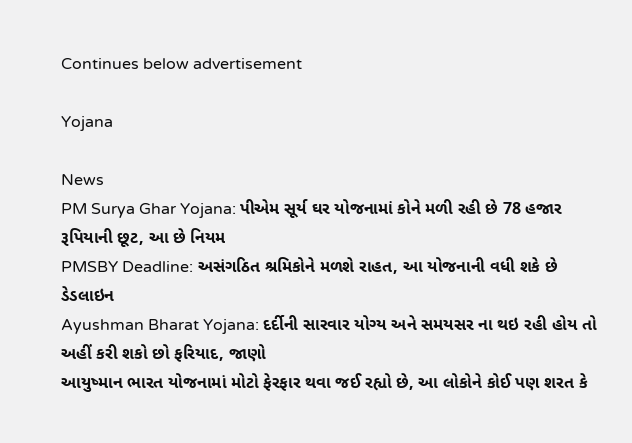Continues below advertisement

Yojana

News
PM Surya Ghar Yojana: પીએમ સૂર્ય ઘર યોજનામાં કોને મળી રહી છે 78 હજાર રૂપિયાની છૂટ, આ છે નિયમ
PMSBY Deadline: અસંગઠિત શ્રમિકોને મળશે રાહત, આ યોજનાની વધી શકે છે ડેડલાઇન
Ayushman Bharat Yojana: દર્દીની સારવાર યોગ્ય અને સમયસર ના થઇ રહી હોય તો અહીં કરી શકો છો ફરિયાદ, જાણો
આયુષ્માન ભારત યોજનામાં મોટો ફેરફાર થવા જઈ રહ્યો છે, આ લોકોને કોઈ પણ શરત કે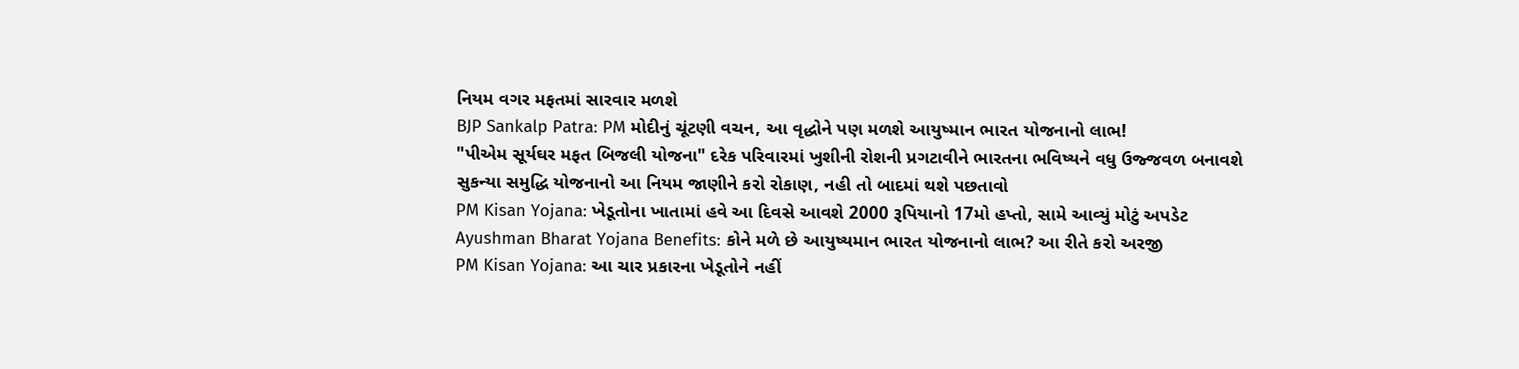નિયમ વગર મફતમાં સારવાર મળશે
BJP Sankalp Patra: PM મોદીનું ચૂંટણી વચન, આ વૃદ્ધોને પણ મળશે આયુષ્માન ભારત યોજનાનો લાભ!
"પીએમ સૂર્યઘર મફત બિજલી યોજના" દરેક પરિવારમાં ખુશીની રોશની પ્રગટાવીને ભારતના ભવિષ્યને વધુ ઉજ્જવળ બનાવશે
સુકન્યા સમુદ્ધિ યોજનાનો આ નિયમ જાણીને કરો રોકાણ, નહી તો બાદમાં થશે પછતાવો
PM Kisan Yojana: ખેડૂતોના ખાતામાં હવે આ દિવસે આવશે 2000 રૂપિયાનો 17મો હપ્તો, સામે આવ્યું મોટું અપડેટ
Ayushman Bharat Yojana Benefits: કોને મળે છે આયુષ્યમાન ભારત યોજનાનો લાભ? આ રીતે કરો અરજી
PM Kisan Yojana: આ ચાર પ્રકારના ખેડૂતોને નહીં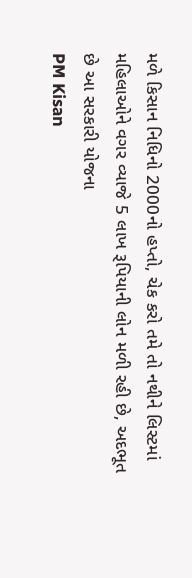મળે કિસાન નિધિનો 2000નો હપ્તો, ચેક કરો તમે તો નથીને લિસ્ટમાં
મહિલાઓને વગર વ્યાજે 5 લાખ રૂપિયાની લોન મળી રહી છે, અદભૂત છે આ સરકારી યોજના
PM Kisan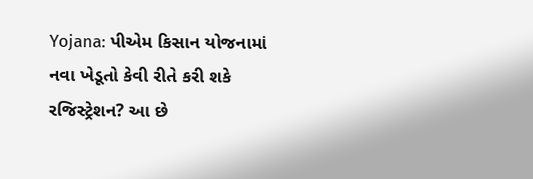Yojana: પીએમ કિસાન યોજનામાં નવા ખેડૂતો કેવી રીતે કરી શકે રજિસ્ટ્રેશન? આ છે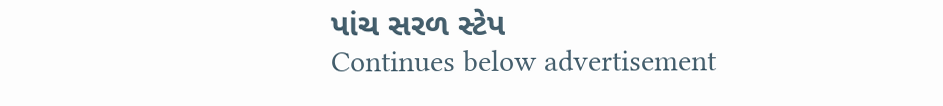પાંચ સરળ સ્ટેપ
Continues below advertisement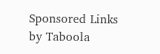Sponsored Links by Taboola